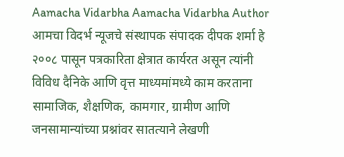Aamacha Vidarbha Aamacha Vidarbha Author आमचा विदर्भ न्यूजचे संस्थापक संपादक दीपक शर्मा हे २००८ पासून पत्रकारिता क्षेत्रात कार्यरत असून त्यांनी विविध दैनिके आणि वृत्त माध्यमांमध्ये काम करताना सामाजिक, शैक्षणिक, कामगार, ग्रामीण आणि जनसामान्यांच्या प्रश्नांवर सातत्याने लेखणी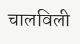चालविली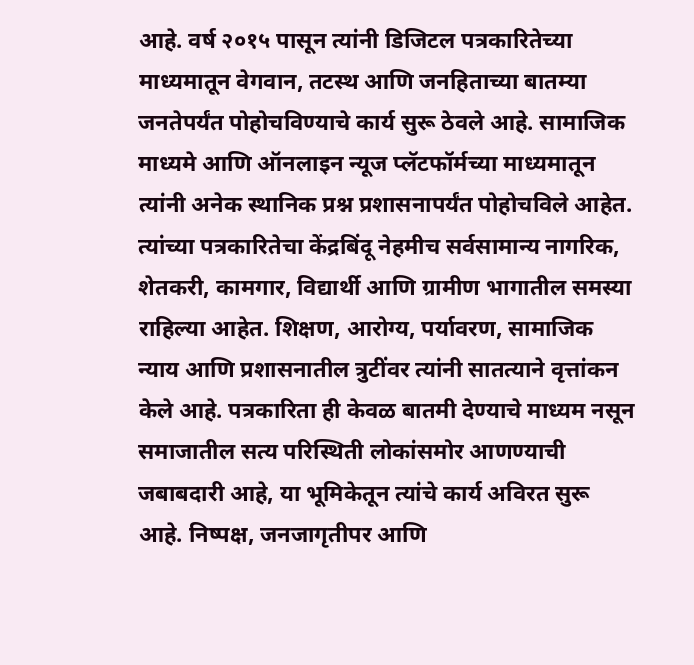आहे. वर्ष २०१५ पासून त्यांनी डिजिटल पत्रकारितेच्या माध्यमातून वेगवान, तटस्थ आणि जनहिताच्या बातम्या जनतेपर्यंत पोहोचविण्याचे कार्य सुरू ठेवले आहे. सामाजिक माध्यमे आणि ऑनलाइन न्यूज प्लॅटफॉर्मच्या माध्यमातून त्यांनी अनेक स्थानिक प्रश्न प्रशासनापर्यंत पोहोचविले आहेत. त्यांच्या पत्रकारितेचा केंद्रबिंदू नेहमीच सर्वसामान्य नागरिक, शेतकरी, कामगार, विद्यार्थी आणि ग्रामीण भागातील समस्या राहिल्या आहेत. शिक्षण, आरोग्य, पर्यावरण, सामाजिक न्याय आणि प्रशासनातील त्रुटींवर त्यांनी सातत्याने वृत्तांकन केले आहे. पत्रकारिता ही केवळ बातमी देण्याचे माध्यम नसून समाजातील सत्य परिस्थिती लोकांसमोर आणण्याची जबाबदारी आहे, या भूमिकेतून त्यांचे कार्य अविरत सुरू आहे. निष्पक्ष, जनजागृतीपर आणि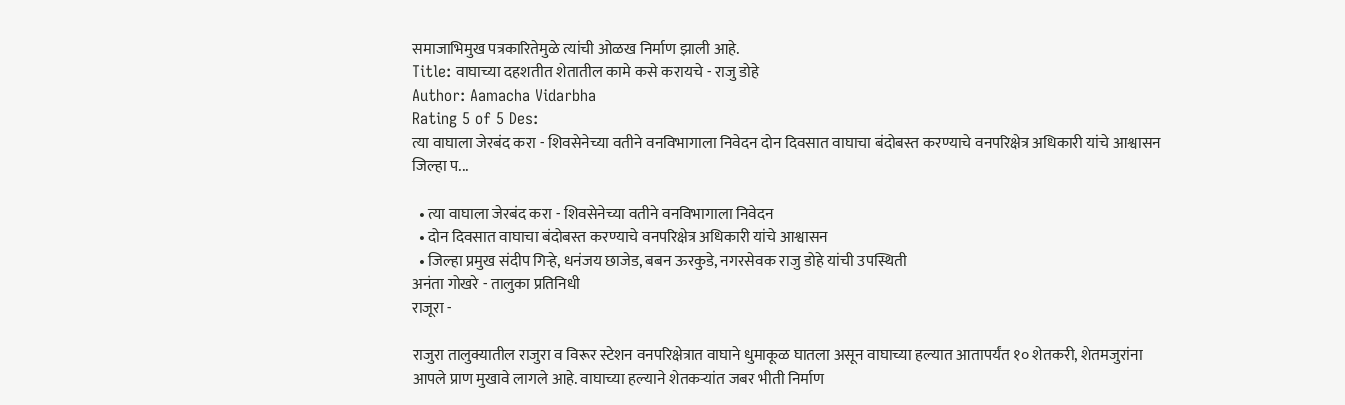समाजाभिमुख पत्रकारितेमुळे त्यांची ओळख निर्माण झाली आहे.
Title: वाघाच्या दहशतीत शेतातील कामे कसे करायचे - राजु डोहे
Author: Aamacha Vidarbha
Rating 5 of 5 Des:
त्या वाघाला जेरबंद करा - शिवसेनेच्या वतीने वनविभागाला निवेदन दोन दिवसात वाघाचा बंदोबस्त करण्याचे वनपरिक्षेत्र अधिकारी यांचे आश्वासन जिल्हा प...

  • त्या वाघाला जेरबंद करा - शिवसेनेच्या वतीने वनविभागाला निवेदन
  • दोन दिवसात वाघाचा बंदोबस्त करण्याचे वनपरिक्षेत्र अधिकारी यांचे आश्वासन
  • जिल्हा प्रमुख संदीप गिऱ्हे, धनंजय छाजेड, बबन ऊरकुडे, नगरसेवक राजु डोहे यांची उपस्थिती
अनंता गोखरे - तालुका प्रतिनिधी
राजूरा -

राजुरा तालुक्यातील राजुरा व विरूर स्टेशन वनपरिक्षेत्रात वाघाने धुमाकूळ घातला असून वाघाच्या हल्यात आतापर्यंत १० शेतकरी, शेतमजुरांना आपले प्राण मुखावे लागले आहे. वाघाच्या हल्याने शेतकऱ्यांत जबर भीती निर्माण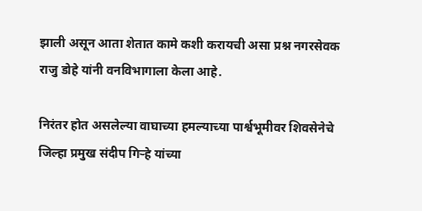झाली असून आता शेतात कामे कशी करायची असा प्रश्न नगरसेवक राजु डोहे यांनी वनविभागाला केला आहे.

निरंतर होत असलेल्या वाघाच्या हमल्याच्या पार्श्वभूमीवर शिवसेनेचे जिल्हा प्रमुख संदीप गिऱ्हे यांच्या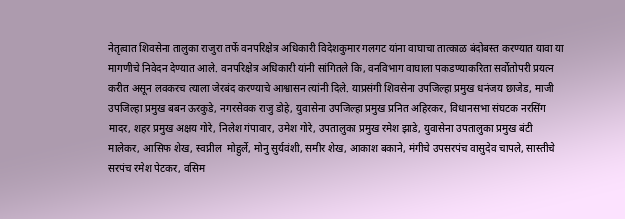नेतृत्वात शिवसेना तालुका राजुरा तर्फे वनपरिक्षेत्र अधिकारी विदेशकुमार गलगट यांना वाघाचा तात्काळ बंदोबस्त करण्यात यावा या मागणीचे निवेदन देण्यात आले. वनपरिक्षेत्र अधिकारी यांनी सांगितले कि, वनविभाग वाघाला पकडण्याकरिता सर्वोतोपरी प्रयत्न करीत असून लवकरच त्याला जेरबंद करण्याचे आश्वासन त्यांनी दिले. याप्रसंगी शिवसेना उपजिल्हा प्रमुख धनंजय छाजेड, माजी उपजिल्हा प्रमुख बबन ऊरकुडे, नगरसेवक राजु डोहे, युवासेना उपजिल्हा प्रमुख प्रनित अहिरकर, विधानसभा संघटक नरसिंग मादर, शहर प्रमुख अक्षय गोरे, निलेश गंपावार, उमेश गोरे, उपतालुका प्रमुख रमेश झाडे, युवासेना उपतालुका प्रमुख बंटी मालेकर, आसिफ शेख, स्वप्नील  मोहुर्ले, मोनु सुर्यवंशी, समीर शेख, आकाश बकाने, मंगीचे उपसरपंच वासुदेव चापले, सास्तीचे सरपंच रमेश पेटकर, वसिम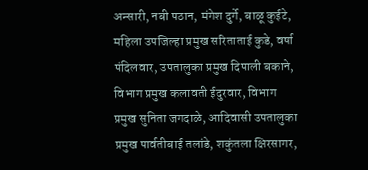अन्सारी, नबी पठान, मंगेश दुर्गे, बाळू कुईटे, महिला उपजिल्हा प्रमुख सरिताताई कुडे, वर्षा पंदिलवार, उपतालुका प्रमुख दिपाली बकाने, विभाग प्रमुख कलावती ईदुरवार, विभाग प्रमुख सुनिता जगदाळे, आदिवासी उपतालुका प्रमुख पार्वतीबाई तलांडे, शकुंतला क्षिरसागर,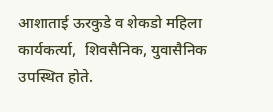आशाताई ऊरकुडे व शेकडो महिला कार्यकर्त्या,  शिवसैनिक, युवासैनिक उपस्थित होते.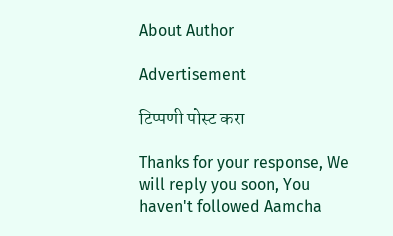About Author

Advertisement

टिप्पणी पोस्ट करा

Thanks for your response, We will reply you soon, You haven't followed Aamcha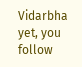Vidarbha yet, you follow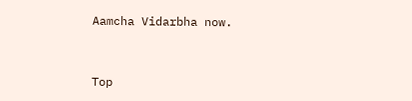Aamcha Vidarbha now.


Top